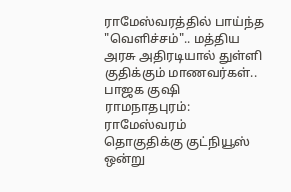ராமேஸ்வரத்தில் பாய்ந்த "வெளிச்சம்".. மத்திய அரசு அதிரடியால் துள்ளி குதிக்கும் மாணவர்கள்.. பாஜக குஷி
ராமநாதபுரம்: ராமேஸ்வரம் தொகுதிக்கு குட்நியூஸ் ஒன்று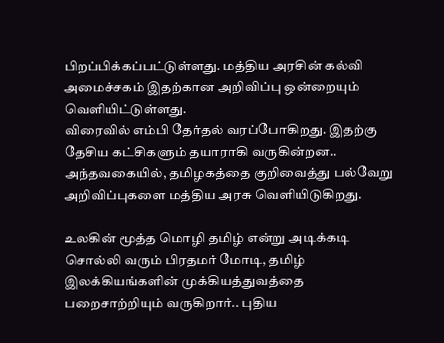பிறப்பிக்கப்பட்டுள்ளது. மத்திய அரசின் கல்வி அமைச்சகம் இதற்கான அறிவிப்பு ஒன்றையும் வெளியிட்டுள்ளது.
விரைவில் எம்பி தேர்தல் வரப்போகிறது. இதற்கு தேசிய கட்சிகளும் தயாராகி வருகின்றன.. அந்தவகையில், தமிழகத்தை குறிவைத்து பல்வேறு அறிவிப்புகளை மத்திய அரசு வெளியிடுகிறது.

உலகின் மூத்த மொழி தமிழ் என்று அடிக்கடி சொல்லி வரும் பிரதமர் மோடி, தமிழ் இலக்கியங்களின் முக்கியத்துவத்தை பறைசாற்றியும் வருகிறார்.. புதிய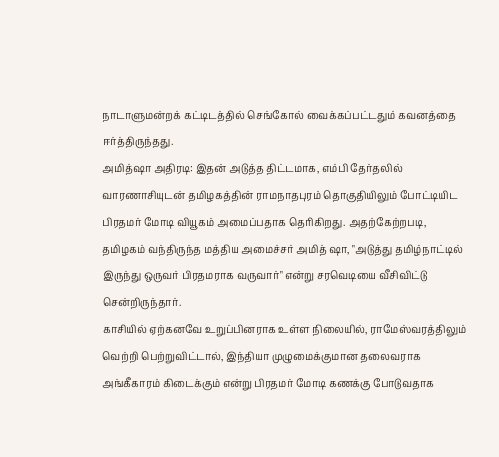நாடாளுமன்றக் கட்டிடத்தில் செங்கோல் வைக்கப்பட்டதும் கவனத்தை ஈர்த்திருந்தது.
அமித்ஷா அதிரடி: இதன் அடுத்த திட்டமாக, எம்பி தேர்தலில் வாரணாசியுடன் தமிழகத்தின் ராமநாதபுரம் தொகுதியிலும் போட்டியிட பிரதமர் மோடி வியூகம் அமைப்பதாக தெரிகிறது. அதற்கேற்றபடி, தமிழகம் வந்திருந்த மத்திய அமைச்சர் அமித் ஷா, "அடுத்து தமிழ்நாட்டில் இருந்து ஒருவர் பிரதமராக வருவார்" என்று சரவெடியை வீசிவிட்டு சென்றிருந்தார்.
காசியில் ஏற்கனவே உறுப்பினராக உள்ள நிலையில், ராமேஸ்வரத்திலும் வெற்றி பெற்றுவிட்டால், இந்தியா முழுமைக்குமான தலைவராக அங்கீகாரம் கிடைக்கும் என்று பிரதமர் மோடி கணக்கு போடுவதாக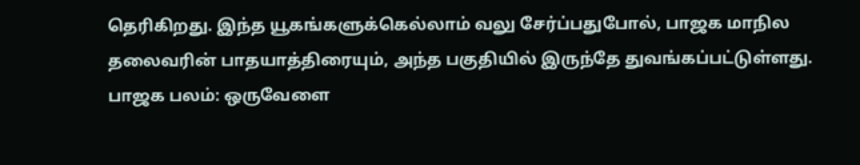தெரிகிறது. இந்த யூகங்களுக்கெல்லாம் வலு சேர்ப்பதுபோல், பாஜக மாநில தலைவரின் பாதயாத்திரையும், அந்த பகுதியில் இருந்தே துவங்கப்பட்டுள்ளது.
பாஜக பலம்: ஒருவேளை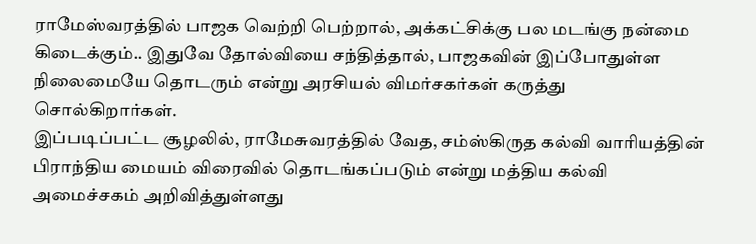ராமேஸ்வரத்தில் பாஜக வெற்றி பெற்றால், அக்கட்சிக்கு பல மடங்கு நன்மை கிடைக்கும்.. இதுவே தோல்வியை சந்தித்தால், பாஜகவின் இப்போதுள்ள நிலைமையே தொடரும் என்று அரசியல் விமர்சகர்கள் கருத்து சொல்கிறார்கள்.
இப்படிப்பட்ட சூழலில், ராமேசுவரத்தில் வேத, சம்ஸ்கிருத கல்வி வாரியத்தின் பிராந்திய மையம் விரைவில் தொடங்கப்படும் என்று மத்திய கல்வி அமைச்சகம் அறிவித்துள்ளது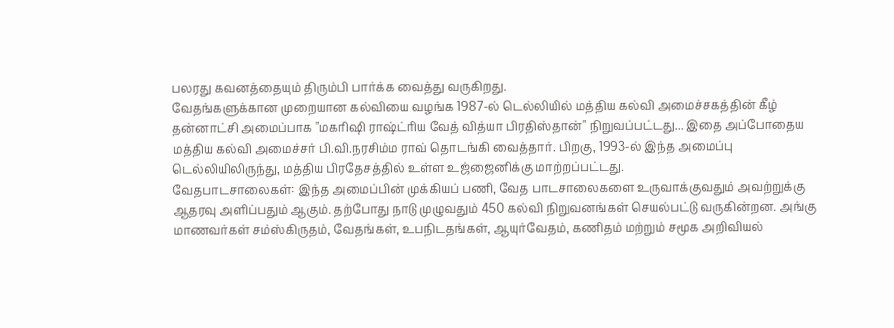பலரது கவனத்தையும் திரும்பி பார்க்க வைத்து வருகிறது.
வேதங்களுக்கான முறையான கல்வியை வழங்க 1987-ல் டெல்லியில் மத்திய கல்வி அமைச்சகத்தின் கீழ் தன்னாட்சி அமைப்பாக "மகரிஷி ராஷ்ட்ரிய வேத் வித்யா பிரதிஸ்தான்" நிறுவப்பட்டது... இதை அப்போதைய மத்திய கல்வி அமைச்சர் பி.வி.நரசிம்ம ராவ் தொடங்கி வைத்தார். பிறகு, 1993-ல் இந்த அமைப்பு டெல்லியிலிருந்து, மத்திய பிரதேசத்தில் உள்ள உஜ்ஜைனிக்கு மாற்றப்பட்டது.
வேதபாடசாலைகள்: இந்த அமைப்பின் முக்கியப் பணி, வேத பாடசாலைகளை உருவாக்குவதும் அவற்றுக்கு ஆதரவு அளிப்பதும் ஆகும். தற்போது நாடு முழுவதும் 450 கல்வி நிறுவனங்கள் செயல்பட்டு வருகின்றன. அங்கு மாணவர்கள் சம்ஸ்கிருதம், வேதங்கள், உபநிடதங்கள், ஆயுர்வேதம், கணிதம் மற்றும் சமூக அறிவியல்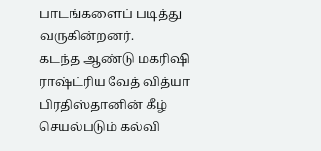பாடங்களைப் படித்து வருகின்றனர்.
கடந்த ஆண்டு மகரிஷி ராஷ்ட்ரிய வேத் வித்யா பிரதிஸ்தானின் கீழ் செயல்படும் கல்வி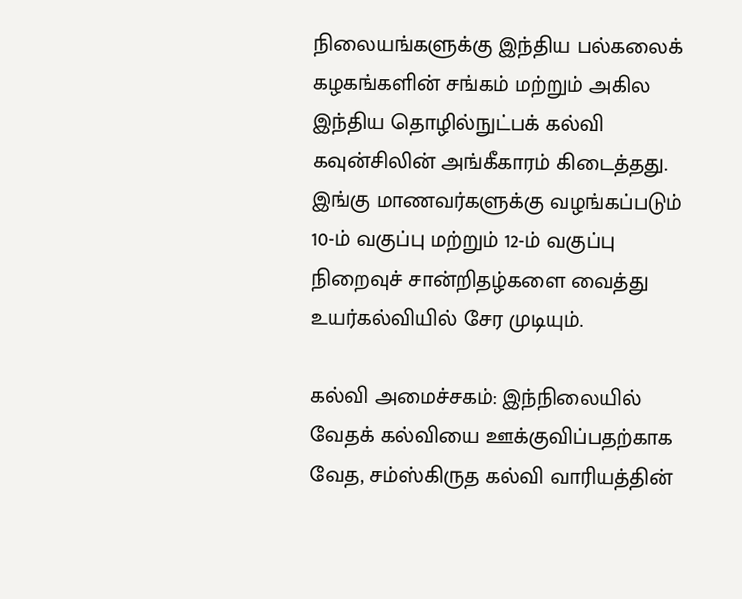நிலையங்களுக்கு இந்திய பல்கலைக் கழகங்களின் சங்கம் மற்றும் அகில இந்திய தொழில்நுட்பக் கல்வி கவுன்சிலின் அங்கீகாரம் கிடைத்தது. இங்கு மாணவர்களுக்கு வழங்கப்படும் 10-ம் வகுப்பு மற்றும் 12-ம் வகுப்பு நிறைவுச் சான்றிதழ்களை வைத்து உயர்கல்வியில் சேர முடியும்.

கல்வி அமைச்சகம்: இந்நிலையில் வேதக் கல்வியை ஊக்குவிப்பதற்காக வேத, சம்ஸ்கிருத கல்வி வாரியத்தின்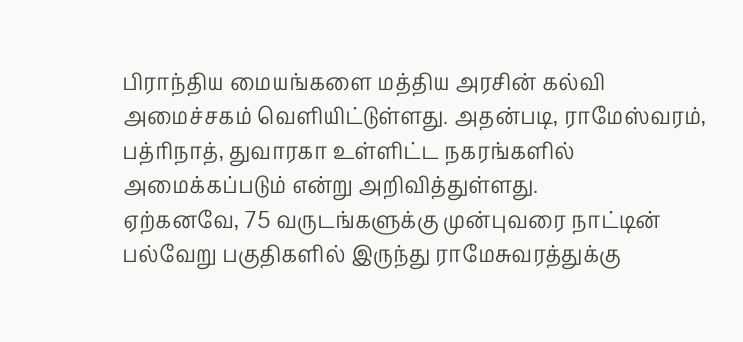பிராந்திய மையங்களை மத்திய அரசின் கல்வி அமைச்சகம் வெளியிட்டுள்ளது. அதன்படி, ராமேஸ்வரம், பத்ரிநாத், துவாரகா உள்ளிட்ட நகரங்களில் அமைக்கப்படும் என்று அறிவித்துள்ளது.
ஏற்கனவே, 75 வருடங்களுக்கு முன்புவரை நாட்டின் பல்வேறு பகுதிகளில் இருந்து ராமேசுவரத்துக்கு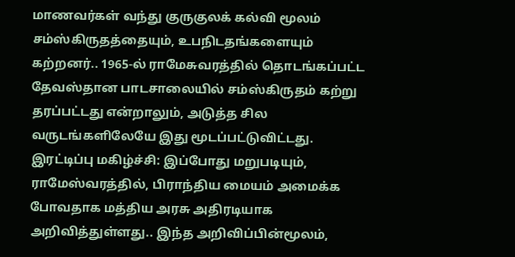மாணவர்கள் வந்து குருகுலக் கல்வி மூலம் சம்ஸ்கிருதத்தையும், உபநிடதங்களையும் கற்றனர்.. 1965-ல் ராமேசுவரத்தில் தொடங்கப்பட்ட தேவஸ்தான பாடசாலையில் சம்ஸ்கிருதம் கற்று தரப்பட்டது என்றாலும், அடுத்த சில வருடங்களிலேயே இது மூடப்பட்டுவிட்டது.
இரட்டிப்பு மகிழ்ச்சி: இப்போது மறுபடியும், ராமேஸ்வரத்தில், பிராந்திய மையம் அமைக்க போவதாக மத்திய அரசு அதிரடியாக அறிவித்துள்ளது.. இந்த அறிவிப்பின்மூலம்,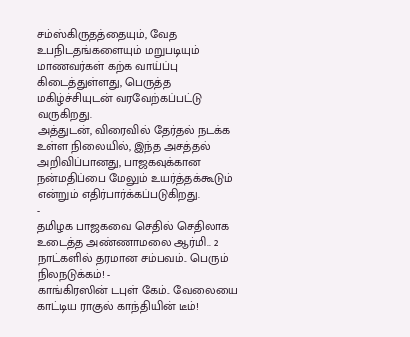சம்ஸ்கிருதத்தையும், வேத உபநிடதங்களையும் மறுபடியும் மாணவர்கள் கற்க வாய்ப்பு கிடைத்துள்ளது, பெருத்த மகிழ்ச்சியுடன் வரவேற்கப்பட்டு வருகிறது.
அத்துடன், விரைவில் தேர்தல் நடக்க உள்ள நிலையில், இந்த அசத்தல் அறிவிப்பானது, பாஜகவுக்கான நன்மதிப்பை மேலும் உயர்த்தக்கூடும் என்றும் எதிர்பார்க்கப்படுகிறது.
-
தமிழக பாஜகவை செதில் செதிலாக உடைத்த அண்ணாமலை ஆர்மி.. 2 நாட்களில் தரமான சம்பவம்.. பெரும் நிலநடுக்கம்! -
காங்கிரஸின் டபுள் கேம்.. வேலையை காட்டிய ராகுல் காந்தியின் டீம்!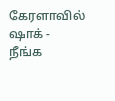கேரளாவில் ஷாக் -
நீங்க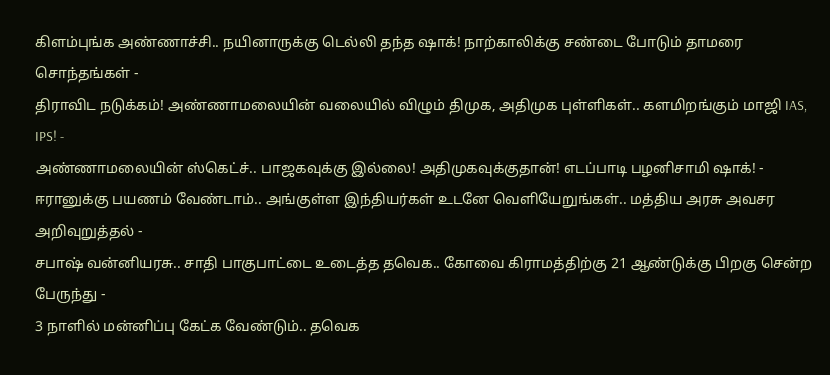கிளம்புங்க அண்ணாச்சி.. நயினாருக்கு டெல்லி தந்த ஷாக்! நாற்காலிக்கு சண்டை போடும் தாமரை சொந்தங்கள் -
திராவிட நடுக்கம்! அண்ணாமலையின் வலையில் விழும் திமுக, அதிமுக புள்ளிகள்.. களமிறங்கும் மாஜி IAS, IPS! -
அண்ணாமலையின் ஸ்கெட்ச்.. பாஜகவுக்கு இல்லை! அதிமுகவுக்குதான்! எடப்பாடி பழனிசாமி ஷாக்! -
ஈரானுக்கு பயணம் வேண்டாம்.. அங்குள்ள இந்தியர்கள் உடனே வெளியேறுங்கள்.. மத்திய அரசு அவசர அறிவுறுத்தல் -
சபாஷ் வன்னியரசு.. சாதி பாகுபாட்டை உடைத்த தவெக.. கோவை கிராமத்திற்கு 21 ஆண்டுக்கு பிறகு சென்ற பேருந்து -
3 நாளில் மன்னிப்பு கேட்க வேண்டும்.. தவெக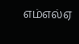எம்எல்ஏ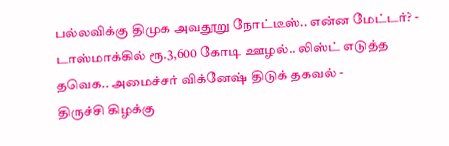பல்லவிக்கு திமுக அவதூறு நோட்டீஸ்.. என்ன மேட்டர்? -
டாஸ்மாக்கில் ரூ.3,600 கோடி ஊழல்.. லிஸ்ட் எடுத்த தவெக.. அமைச்சர் விக்னேஷ் திடுக் தகவல் -
திருச்சி கிழக்கு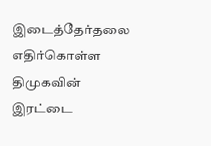இடைத்தேர்தலை எதிர்கொள்ள திமுகவின் இரட்டை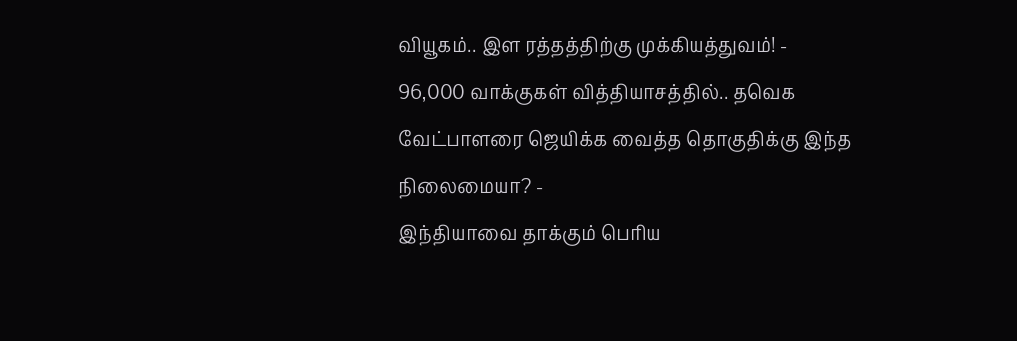வியூகம்.. இள ரத்தத்திற்கு முக்கியத்துவம்! -
96,000 வாக்குகள் வித்தியாசத்தில்.. தவெக வேட்பாளரை ஜெயிக்க வைத்த தொகுதிக்கு இந்த நிலைமையா? -
இந்தியாவை தாக்கும் பெரிய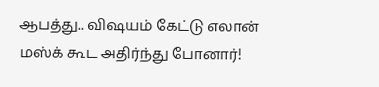ஆபத்து.. விஷயம் கேட்டு எலான் மஸ்க் கூட அதிர்ந்து போனார்!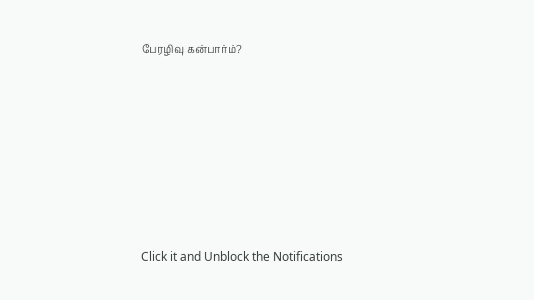பேரழிவு கன்பார்ம்?












Click it and Unblock the Notifications